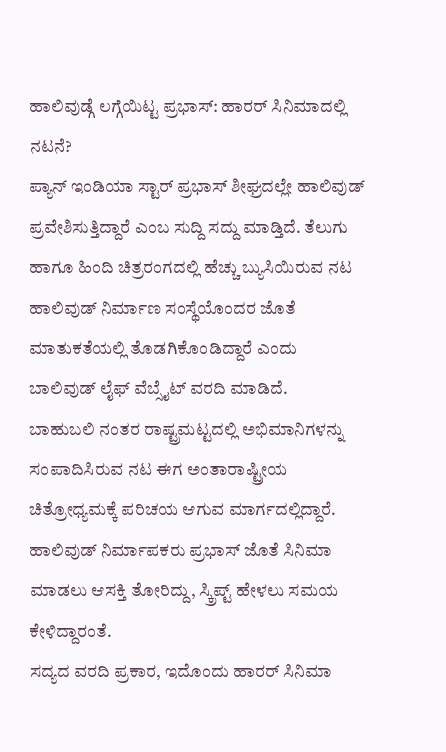ಹಾಲಿವುಡ್ಗೆ ಲಗ್ಗೆಯಿಟ್ಟ ಪ್ರಭಾಸ್: ಹಾರರ್ ಸಿನಿಮಾದಲ್ಲಿ ನಟನೆ?
ಪ್ಯಾನ್ ಇಂಡಿಯಾ ಸ್ಟಾರ್ ಪ್ರಭಾಸ್ ಶೀಘ್ರದಲ್ಲೇ ಹಾಲಿವುಡ್ ಪ್ರವೇಶಿಸುತ್ತಿದ್ದಾರೆ ಎಂಬ ಸುದ್ದಿ ಸದ್ದು ಮಾಡ್ತಿದೆ. ತೆಲುಗು ಹಾಗೂ ಹಿಂದಿ ಚಿತ್ರರಂಗದಲ್ಲಿ ಹೆಚ್ಚು ಬ್ಯುಸಿಯಿರುವ ನಟ ಹಾಲಿವುಡ್ ನಿರ್ಮಾಣ ಸಂಸ್ಥೆಯೊಂದರ ಜೊತೆ ಮಾತುಕತೆಯಲ್ಲಿ ತೊಡಗಿಕೊಂಡಿದ್ದಾರೆ ಎಂದು ಬಾಲಿವುಡ್ ಲೈಫ್ ವೆಬ್ಸೈಟ್ ವರದಿ ಮಾಡಿದೆ.
ಬಾಹುಬಲಿ ನಂತರ ರಾಷ್ಟ್ರಮಟ್ಟದಲ್ಲಿ ಅಭಿಮಾನಿಗಳನ್ನು ಸಂಪಾದಿಸಿರುವ ನಟ ಈಗ ಅಂತಾರಾಷ್ಟ್ರೀಯ ಚಿತ್ರೋಧ್ಯಮಕ್ಕೆ ಪರಿಚಯ ಆಗುವ ಮಾರ್ಗದಲ್ಲಿದ್ದಾರೆ. ಹಾಲಿವುಡ್ ನಿರ್ಮಾಪಕರು ಪ್ರಭಾಸ್ ಜೊತೆ ಸಿನಿಮಾ ಮಾಡಲು ಆಸಕ್ತಿ ತೋರಿದ್ದು, ಸ್ಕ್ರಿಪ್ಟ್ ಹೇಳಲು ಸಮಯ ಕೇಳಿದ್ದಾರಂತೆ.
ಸದ್ಯದ ವರದಿ ಪ್ರಕಾರ, ಇದೊಂದು ಹಾರರ್ ಸಿನಿಮಾ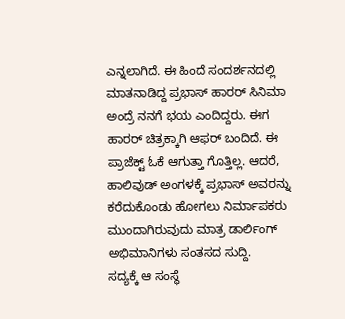ಎನ್ನಲಾಗಿದೆ. ಈ ಹಿಂದೆ ಸಂದರ್ಶನದಲ್ಲಿ ಮಾತನಾಡಿದ್ದ ಪ್ರಭಾಸ್ ಹಾರರ್ ಸಿನಿಮಾ ಅಂದ್ರೆ ನನಗೆ ಭಯ ಎಂದಿದ್ದರು. ಈಗ ಹಾರರ್ ಚಿತ್ರಕ್ಕಾಗಿ ಆಫರ್ ಬಂದಿದೆ. ಈ ಪ್ರಾಜೆಕ್ಟ್ ಓಕೆ ಆಗುತ್ತಾ ಗೊತ್ತಿಲ್ಲ. ಆದರೆ, ಹಾಲಿವುಡ್ ಅಂಗಳಕ್ಕೆ ಪ್ರಭಾಸ್ ಅವರನ್ನು ಕರೆದುಕೊಂಡು ಹೋಗಲು ನಿರ್ಮಾಪಕರು ಮುಂದಾಗಿರುವುದು ಮಾತ್ರ ಡಾರ್ಲಿಂಗ್ ಅಭಿಮಾನಿಗಳು ಸಂತಸದ ಸುದ್ದಿ.
ಸದ್ಯಕ್ಕೆ ಆ ಸಂಸ್ಥೆ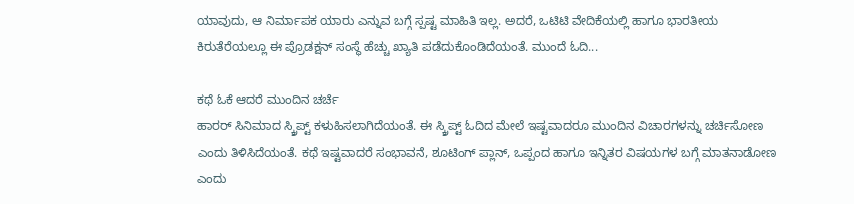ಯಾವುದು, ಆ ನಿರ್ಮಾಪಕ ಯಾರು ಎನ್ನುವ ಬಗ್ಗೆ ಸ್ಪಷ್ಟ ಮಾಹಿತಿ ಇಲ್ಲ. ಅದರೆ, ಒಟಿಟಿ ವೇದಿಕೆಯಲ್ಲಿ ಹಾಗೂ ಭಾರತೀಯ ಕಿರುತೆರೆಯಲ್ಲೂ ಈ ಪ್ರೊಡಕ್ಷನ್ ಸಂಸ್ಥೆ ಹೆಚ್ಚು ಖ್ಯಾತಿ ಪಡೆದುಕೊಂಡಿದೆಯಂತೆ. ಮುಂದೆ ಓದಿ...

ಕಥೆ ಓಕೆ ಆದರೆ ಮುಂದಿನ ಚರ್ಚೆ
ಹಾರರ್ ಸಿನಿಮಾದ ಸ್ಕ್ರಿಪ್ಟ್ ಕಳುಹಿಸಲಾಗಿದೆಯಂತೆ. ಈ ಸ್ಕ್ರಿಪ್ಟ್ ಓದಿದ ಮೇಲೆ ಇಷ್ಟವಾದರೂ ಮುಂದಿನ ವಿಚಾರಗಳನ್ನು ಚರ್ಚಿಸೋಣ ಎಂದು ತಿಳಿಸಿದೆಯಂತೆ. ಕಥೆ ಇಷ್ಟವಾದರೆ ಸಂಭಾವನೆ, ಶೂಟಿಂಗ್ ಪ್ಲಾನ್, ಒಪ್ಪಂದ ಹಾಗೂ ಇನ್ನಿತರ ವಿಷಯಗಳ ಬಗ್ಗೆ ಮಾತನಾಡೋಣ ಎಂದು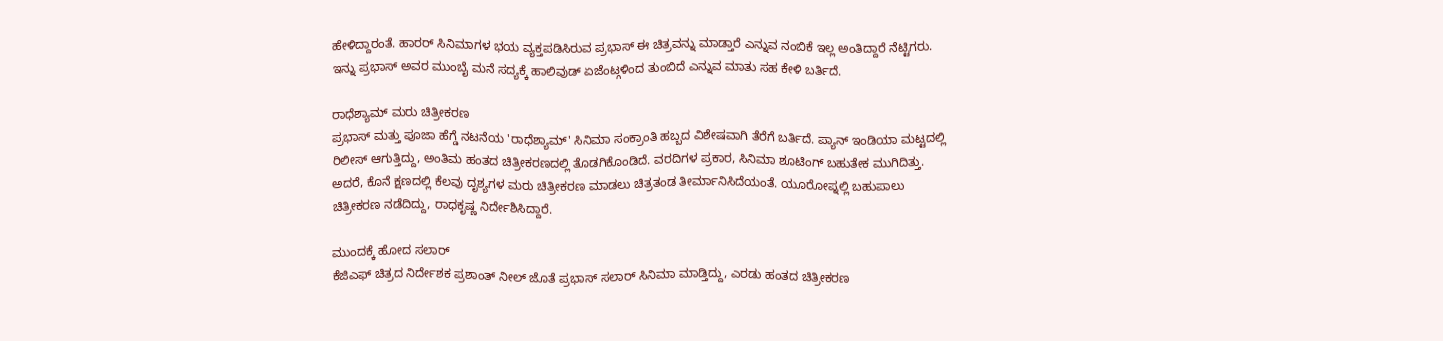ಹೇಳಿದ್ದಾರಂತೆ. ಹಾರರ್ ಸಿನಿಮಾಗಳ ಭಯ ವ್ಯಕ್ತಪಡಿಸಿರುವ ಪ್ರಭಾಸ್ ಈ ಚಿತ್ರವನ್ನು ಮಾಡ್ತಾರೆ ಎನ್ನುವ ನಂಬಿಕೆ ಇಲ್ಲ ಅಂತಿದ್ದಾರೆ ನೆಟ್ಟಿಗರು. ಇನ್ನು ಪ್ರಭಾಸ್ ಅವರ ಮುಂಬೈ ಮನೆ ಸದ್ಯಕ್ಕೆ ಹಾಲಿವುಡ್ ಏಜೆಂಟ್ಗಳಿಂದ ತುಂಬಿದೆ ಎನ್ನುವ ಮಾತು ಸಹ ಕೇಳಿ ಬರ್ತಿದೆ.

ರಾಧೆಶ್ಯಾಮ್ ಮರು ಚಿತ್ರೀಕರಣ
ಪ್ರಭಾಸ್ ಮತ್ತು ಪೂಜಾ ಹೆಗ್ಡೆ ನಟನೆಯ 'ರಾಧೆಶ್ಯಾಮ್' ಸಿನಿಮಾ ಸಂಕ್ರಾಂತಿ ಹಬ್ಬದ ವಿಶೇಷವಾಗಿ ತೆರೆಗೆ ಬರ್ತಿದೆ. ಪ್ಯಾನ್ ಇಂಡಿಯಾ ಮಟ್ಟದಲ್ಲಿ ರಿಲೀಸ್ ಆಗುತ್ತಿದ್ದು, ಅಂತಿಮ ಹಂತದ ಚಿತ್ರೀಕರಣದಲ್ಲಿ ತೊಡಗಿಕೊಂಡಿದೆ. ವರದಿಗಳ ಪ್ರಕಾರ, ಸಿನಿಮಾ ಶೂಟಿಂಗ್ ಬಹುತೇಕ ಮುಗಿದಿತ್ತು. ಅದರೆ, ಕೊನೆ ಕ್ಷಣದಲ್ಲಿ ಕೆಲವು ದೃಶ್ಯಗಳ ಮರು ಚಿತ್ರೀಕರಣ ಮಾಡಲು ಚಿತ್ರತಂಡ ತೀರ್ಮಾನಿಸಿದೆಯಂತೆ. ಯೂರೋಪ್ನಲ್ಲಿ ಬಹುಪಾಲು ಚಿತ್ರೀಕರಣ ನಡೆದಿದ್ದು, ರಾಧಕೃಷ್ಣ ನಿರ್ದೇಶಿಸಿದ್ದಾರೆ.

ಮುಂದಕ್ಕೆ ಹೋದ ಸಲಾರ್
ಕೆಜಿಎಫ್ ಚಿತ್ರದ ನಿರ್ದೇಶಕ ಪ್ರಶಾಂತ್ ನೀಲ್ ಜೊತೆ ಪ್ರಭಾಸ್ ಸಲಾರ್ ಸಿನಿಮಾ ಮಾಡ್ತಿದ್ದು, ಎರಡು ಹಂತದ ಚಿತ್ರೀಕರಣ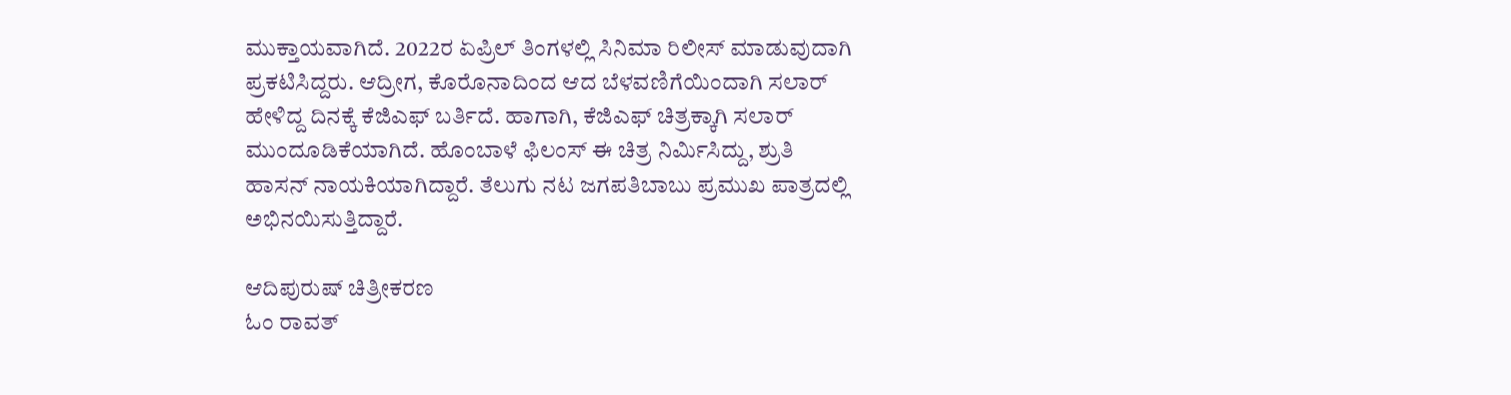ಮುಕ್ತಾಯವಾಗಿದೆ. 2022ರ ಏಪ್ರಿಲ್ ತಿಂಗಳಲ್ಲಿ ಸಿನಿಮಾ ರಿಲೀಸ್ ಮಾಡುವುದಾಗಿ ಪ್ರಕಟಿಸಿದ್ದರು. ಆದ್ರೀಗ, ಕೊರೊನಾದಿಂದ ಆದ ಬೆಳವಣಿಗೆಯಿಂದಾಗಿ ಸಲಾರ್ ಹೇಳಿದ್ದ ದಿನಕ್ಕೆ ಕೆಜಿಎಫ್ ಬರ್ತಿದೆ. ಹಾಗಾಗಿ, ಕೆಜಿಎಫ್ ಚಿತ್ರಕ್ಕಾಗಿ ಸಲಾರ್ ಮುಂದೂಡಿಕೆಯಾಗಿದೆ. ಹೊಂಬಾಳೆ ಫಿಲಂಸ್ ಈ ಚಿತ್ರ ನಿರ್ಮಿಸಿದ್ದು, ಶ್ರುತಿ ಹಾಸನ್ ನಾಯಕಿಯಾಗಿದ್ದಾರೆ. ತೆಲುಗು ನಟ ಜಗಪತಿಬಾಬು ಪ್ರಮುಖ ಪಾತ್ರದಲ್ಲಿ ಅಭಿನಯಿಸುತ್ತಿದ್ದಾರೆ.

ಆದಿಪುರುಷ್ ಚಿತ್ರೀಕರಣ
ಓಂ ರಾವತ್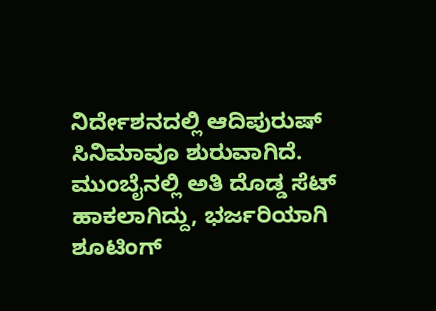ನಿರ್ದೇಶನದಲ್ಲಿ ಆದಿಪುರುಷ್ ಸಿನಿಮಾವೂ ಶುರುವಾಗಿದೆ. ಮುಂಬೈನಲ್ಲಿ ಅತಿ ದೊಡ್ಡ ಸೆಟ್ ಹಾಕಲಾಗಿದ್ದು, ಭರ್ಜರಿಯಾಗಿ ಶೂಟಿಂಗ್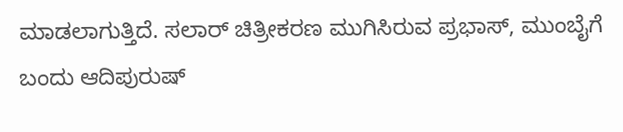ಮಾಡಲಾಗುತ್ತಿದೆ. ಸಲಾರ್ ಚಿತ್ರೀಕರಣ ಮುಗಿಸಿರುವ ಪ್ರಭಾಸ್, ಮುಂಬೈಗೆ ಬಂದು ಆದಿಪುರುಷ್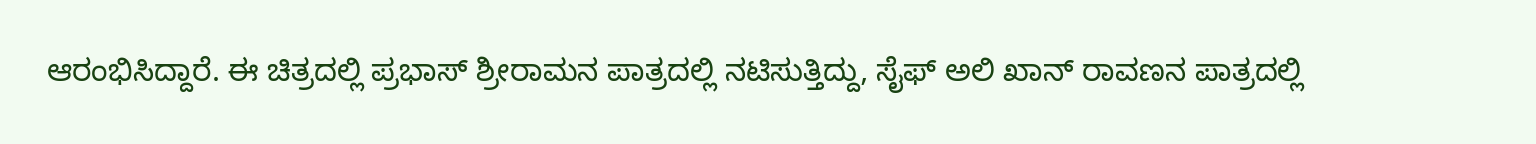ಆರಂಭಿಸಿದ್ದಾರೆ. ಈ ಚಿತ್ರದಲ್ಲಿ ಪ್ರಭಾಸ್ ಶ್ರೀರಾಮನ ಪಾತ್ರದಲ್ಲಿ ನಟಿಸುತ್ತಿದ್ದು, ಸೈಫ್ ಅಲಿ ಖಾನ್ ರಾವಣನ ಪಾತ್ರದಲ್ಲಿ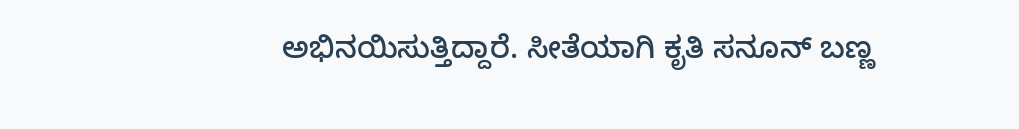ಅಭಿನಯಿಸುತ್ತಿದ್ದಾರೆ. ಸೀತೆಯಾಗಿ ಕೃತಿ ಸನೂನ್ ಬಣ್ಣ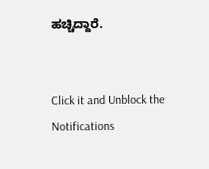ಹಚ್ಚಿದ್ದಾರೆ.


Click it and Unblock the Notifications